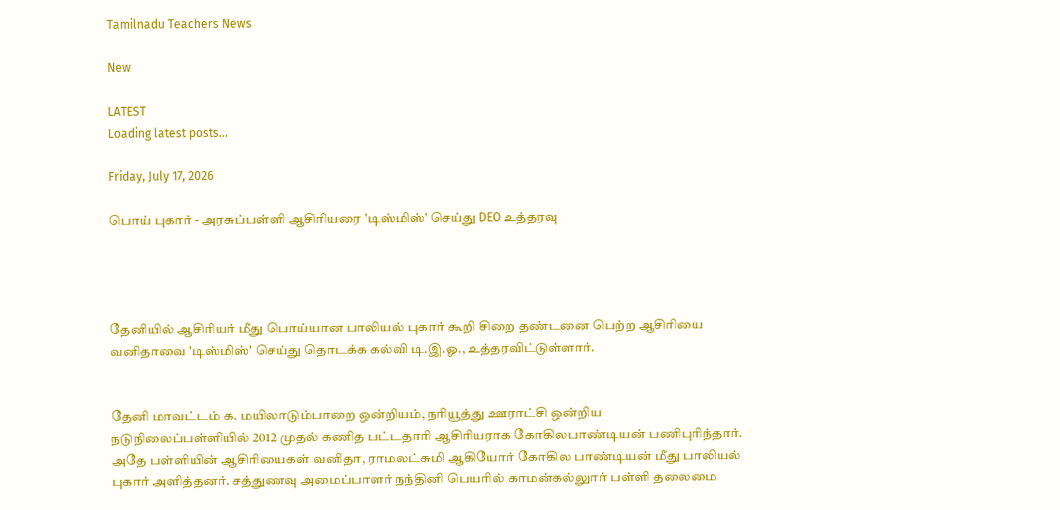Tamilnadu Teachers News

New

LATEST
Loading latest posts...

Friday, July 17, 2026

பொய் புகார் - அரசுப்பள்ளி ஆசிரியரை 'டிஸ்மிஸ்' செய்து DEO உத்தரவு




தேனியில் ஆசிரியர் மீது பொய்யான பாலியல் புகார் கூறி சிறை தண்டனை பெற்ற ஆசிரியை வனிதாவை 'டிஸ்மிஸ்' செய்து தொடக்க கல்வி டி.இ.ஓ., உத்தரவிட்டுள்ளார்.


தேனி மாவட்டம் க. மயிலாடும்பாறை ஒன்றியம், நரியூத்து ஊராட்சி ஒன்றிய நடுநிலைப்பள்ளியில் 2012 முதல் கணித பட்டதாரி ஆசிரியராக கோகிலபாண்டியன் பணிபுரிந்தார். அதே பள்ளியின் ஆசிரியைகள் வனிதா, ராமலட்சுமி ஆகியோர் கோகில பாண்டியன் மீது பாலியல் புகார் அளித்தனர். சத்துணவு அமைப்பாளர் நந்தினி பெயரில் காமன்கல்லுார் பள்ளி தலைமை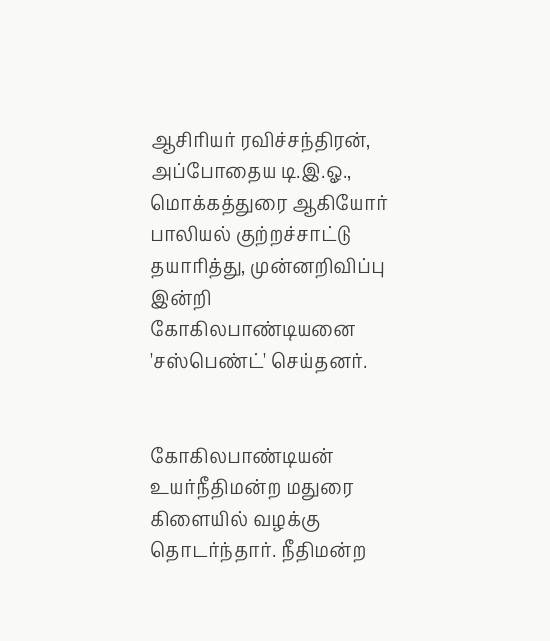ஆசிரியர் ரவிச்சந்திரன், அப்போதைய டி.இ.ஓ., மொக்கத்துரை ஆகியோர் பாலியல் குற்றச்சாட்டு தயாரித்து, முன்னறிவிப்பு இன்றி கோகிலபாண்டியனை 'சஸ்பெண்ட்' செய்தனர்.


கோகிலபாண்டியன் உயர்நீதிமன்ற மதுரை கிளையில் வழக்கு தொடர்ந்தார். நீதிமன்ற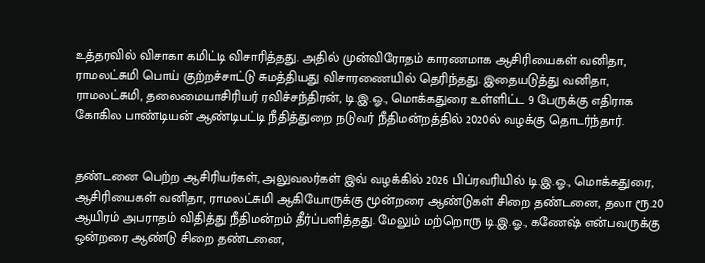உத்தரவில் விசாகா கமிட்டி விசாரித்தது. அதில் முன்விரோதம் காரணமாக ஆசிரியைகள் வனிதா, ராமலட்சுமி பொய் குற்றச்சாட்டு சுமத்தியது விசாரணையில் தெரிந்தது. இதையடுத்து வனிதா, ராமலட்சுமி, தலைமையாசிரியர் ரவிச்சந்திரன், டி.இ.ஓ., மொக்கதுரை உள்ளிட்ட 9 பேருக்கு எதிராக கோகில பாண்டியன் ஆண்டிபட்டி நீதித்துறை நடுவர் நீதிமன்றத்தில் 2020ல் வழக்கு தொடர்ந்தார்.


தண்டனை பெற்ற ஆசிரியர்கள், அலுவலர்கள் இவ் வழக்கில் 2026 பிப்ரவரியில் டி.இ.ஓ., மொக்கதுரை, ஆசிரியைகள் வனிதா, ராமலட்சுமி ஆகியோருக்கு மூன்றரை ஆண்டுகள் சிறை தண்டனை, தலா ரூ.20 ஆயிரம் அபராதம் விதித்து நீதிமன்றம் தீர்ப்பளித்தது. மேலும் மற்றொரு டி.இ.ஓ., கணேஷ் என்பவருக்கு ஒன்றரை ஆண்டு சிறை தண்டனை,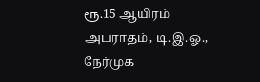ரூ.15 ஆயிரம் அபராதம், டி.இ.ஓ., நேர்முக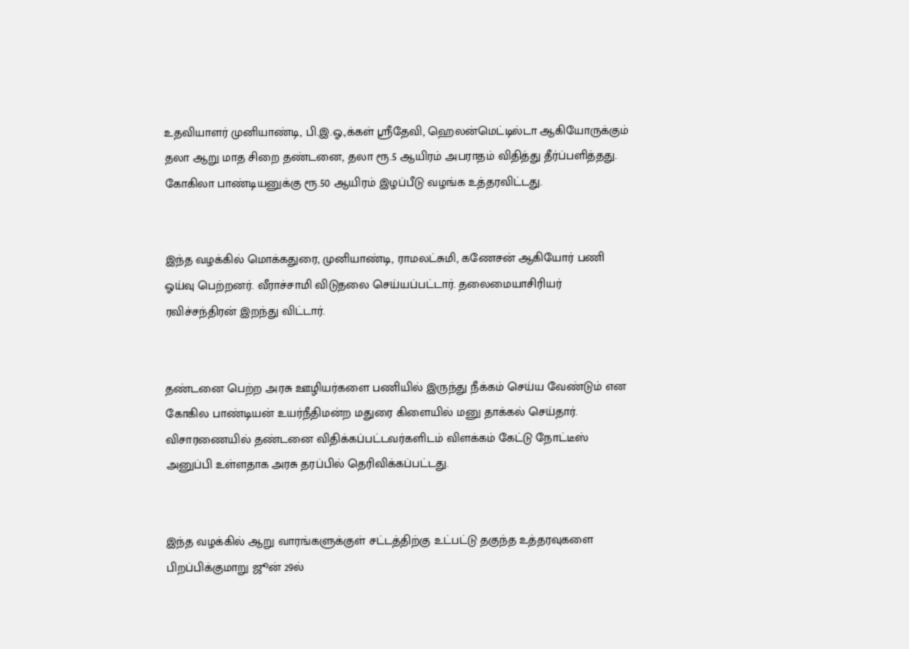உதவியாளர் முனியாண்டி, பி.இ.ஓ.,க்கள் ஸ்ரீதேவி, ஹெலன்மெட்டில்டா ஆகியோருக்கும் தலா ஆறு மாத சிறை தண்டனை, தலா ரூ.5 ஆயிரம் அபராதம் விதித்து தீர்ப்பளித்தது. கோகிலா பாண்டியனுக்கு ரூ.50 ஆயிரம் இழப்பீடு வழங்க உத்தரவிட்டது.


இந்த வழக்கில் மொக்கதுரை, முனியாண்டி, ராமலட்சுமி, கணேசன் ஆகியோர் பணி ஓய்வு பெற்றனர். வீராச்சாமி விடுதலை செய்யப்பட்டார். தலைமையாசிரியர் ரவிச்சந்திரன் இறந்து விட்டார்.


தண்டனை பெற்ற அரசு ஊழியர்களை பணியில் இருந்து நீக்கம் செய்ய வேண்டும் என கோகில பாண்டியன் உயர்நீதிமன்ற மதுரை கிளையில் மனு தாக்கல் செய்தார். விசாரணையில் தண்டனை விதிக்கப்பட்டவர்களிடம் விளக்கம் கேட்டு நோட்டீஸ் அனுப்பி உள்ளதாக அரசு தரப்பில் தெரிவிக்கப்பட்டது.


இந்த வழக்கில் ஆறு வாரங்களுக்குள் சட்டத்திற்கு உட்பட்டு தகுந்த உத்தரவுகளை பிறப்பிக்குமாறு ஜூன் 29ல்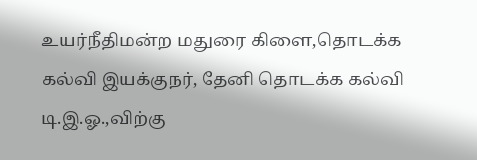உயர்நீதிமன்ற மதுரை கிளை,தொடக்க கல்வி இயக்குநர், தேனி தொடக்க கல்வி டி.இ.ஓ.,விற்கு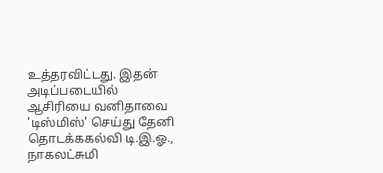உத்தரவிட்டது. இதன் அடிப்படையில் ஆசிரியை வனிதாவை 'டிஸ்மிஸ்' செய்து தேனி தொடக்ககல்வி டி.இ.ஓ., நாகலட்சுமி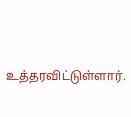உத்தரவிட்டுள்ளார்.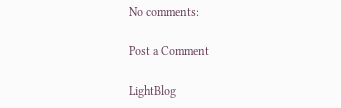No comments:

Post a Comment

LightBlog